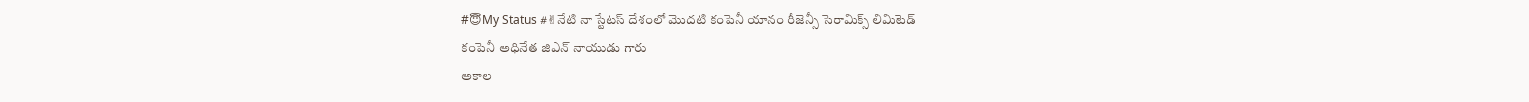#😇My Status #✌నేటి నా స్టేటస్ దేశంలో మొదటి కంపెనీ యానం రీజెన్సీ సెరామిక్స్ లిమిటెడ్
కంపెనీ అధినేత జిఎన్ నాయుడు గారు
అకాల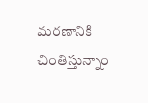మరణానికి చింతిస్తున్నాం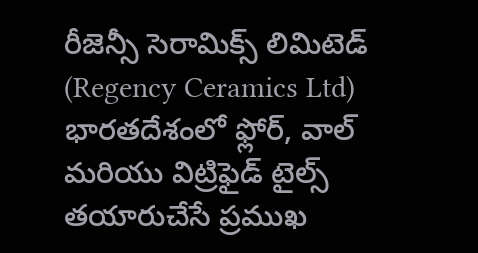రీజెన్సీ సెరామిక్స్ లిమిటెడ్ (Regency Ceramics Ltd) భారతదేశంలో ఫ్లోర్, వాల్ మరియు విట్రిఫైడ్ టైల్స్ తయారుచేసే ప్రముఖ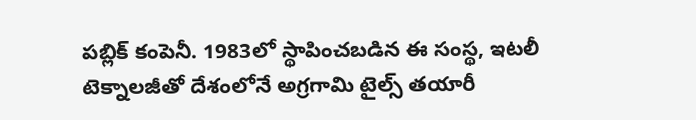పబ్లిక్ కంపెనీ. 1983లో స్థాపించబడిన ఈ సంస్థ, ఇటలీ టెక్నాలజీతో దేశంలోనే అగ్రగామి టైల్స్ తయారీ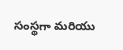సంస్థగా మరియు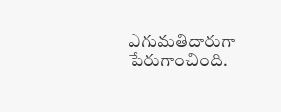ఎగుమతిదారుగా పేరుగాంచింది.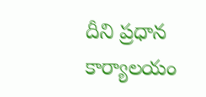దీని ప్రధాన కార్యాలయం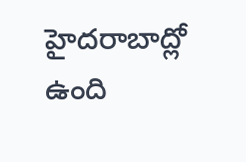హైదరాబాద్లో ఉంది